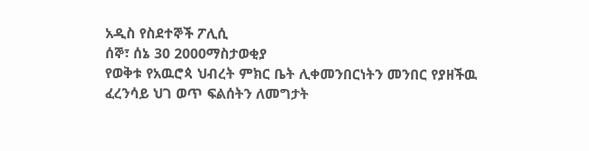አዲስ የስደተኞች ፖሊሲ
ሰኞ፣ ሰኔ 30 2000ማስታወቂያ
የወቅቱ የአዉሮጳ ህብረት ምክር ቤት ሊቀመንበርነትን መንበር የያዘችዉ ፈረንሳይ ህገ ወጥ ፍልሰትን ለመግታት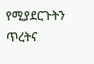የሚያደርጉትን ጥረትና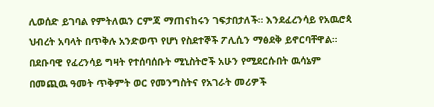ሊወሰድ ይገባል የምትለዉን ርምጃ ማጠናከሩን ገፍታበታለች። እንደፈረንሳይ የአዉሮጳ ህብረት አባላት በጥቅሉ አንድወጥ የሆነ የስደተኞች ፖሊሲን ማፅደቅ ይኖርባቸዋል። በደቡባዊ የፈረንሳይ ግዛት የተሰባሰቡት ሚኒስትሮች አሁን የሚደርሱበት ዉሳኔም በመጪዉ ዓመት ጥቅምት ወር የመንግስትና የአገራት መሪዎች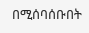በሚሰባሰቡበት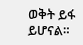ወቅት ይፋ ይሆናል።